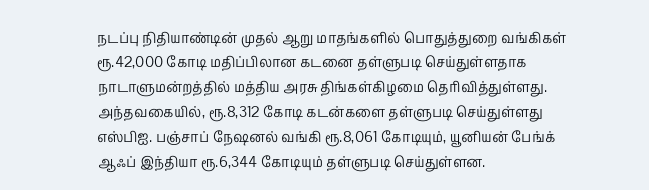நடப்பு நிதியாண்டின் முதல் ஆறு மாதங்களில் பொதுத்துறை வங்கிகள் ரூ.42,000 கோடி மதிப்பிலான கடனை தள்ளுபடி செய்துள்ளதாக நாடாளுமன்றத்தில் மத்திய அரசு திங்கள்கிழமை தெரிவித்துள்ளது. அந்தவகையில், ரூ.8,312 கோடி கடன்களை தள்ளுபடி செய்துள்ளது எஸ்பிஐ. பஞ்சாப் நேஷனல் வங்கி ரூ.8,061 கோடியும், யூனியன் பேங்க் ஆஃப் இந்தியா ரூ.6,344 கோடியும் தள்ளுபடி செய்துள்ளன.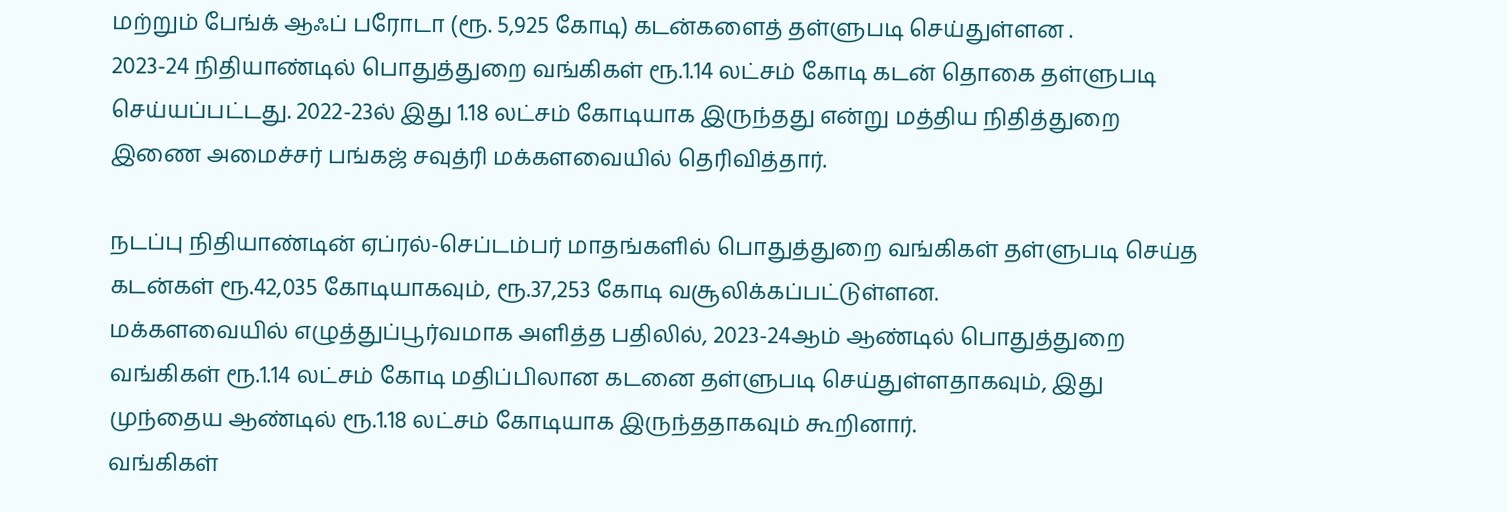மற்றும் பேங்க் ஆஃப் பரோடா (ரூ. 5,925 கோடி) கடன்களைத் தள்ளுபடி செய்துள்ளன .
2023-24 நிதியாண்டில் பொதுத்துறை வங்கிகள் ரூ.1.14 லட்சம் கோடி கடன் தொகை தள்ளுபடி செய்யப்பட்டது. 2022-23ல் இது 1.18 லட்சம் கோடியாக இருந்தது என்று மத்திய நிதித்துறை இணை அமைச்சர் பங்கஜ் சவுத்ரி மக்களவையில் தெரிவித்தார்.

நடப்பு நிதியாண்டின் ஏப்ரல்-செப்டம்பர் மாதங்களில் பொதுத்துறை வங்கிகள் தள்ளுபடி செய்த கடன்கள் ரூ.42,035 கோடியாகவும், ரூ.37,253 கோடி வசூலிக்கப்பட்டுள்ளன.
மக்களவையில் எழுத்துப்பூர்வமாக அளித்த பதிலில், 2023-24ஆம் ஆண்டில் பொதுத்துறை வங்கிகள் ரூ.1.14 லட்சம் கோடி மதிப்பிலான கடனை தள்ளுபடி செய்துள்ளதாகவும், இது முந்தைய ஆண்டில் ரூ.1.18 லட்சம் கோடியாக இருந்ததாகவும் கூறினார்.
வங்கிகள்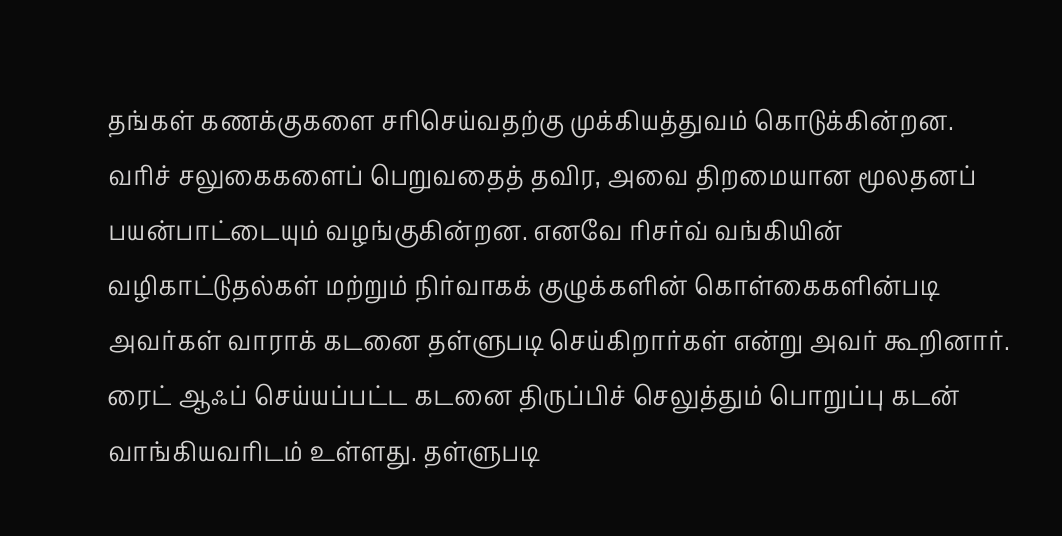தங்கள் கணக்குகளை சரிசெய்வதற்கு முக்கியத்துவம் கொடுக்கின்றன. வரிச் சலுகைகளைப் பெறுவதைத் தவிர, அவை திறமையான மூலதனப் பயன்பாட்டையும் வழங்குகின்றன. எனவே ரிசர்வ் வங்கியின் வழிகாட்டுதல்கள் மற்றும் நிர்வாகக் குழுக்களின் கொள்கைகளின்படி அவர்கள் வாராக் கடனை தள்ளுபடி செய்கிறார்கள் என்று அவர் கூறினார்.
ரைட் ஆஃப் செய்யப்பட்ட கடனை திருப்பிச் செலுத்தும் பொறுப்பு கடன் வாங்கியவரிடம் உள்ளது. தள்ளுபடி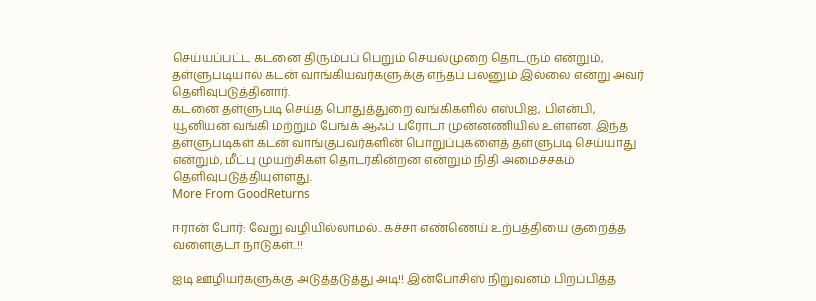செய்யப்பட்ட கடனை திரும்பப் பெறும் செயல்முறை தொடரும் என்றும், தள்ளுபடியால் கடன் வாங்கியவர்களுக்கு எந்தப் பலனும் இல்லை என்று அவர் தெளிவுபடுத்தினார்.
கடனை தள்ளுபடி செய்த பொதுத்துறை வங்கிகளில் எஸ்பிஐ, பிஎன்பி, யூனியன் வங்கி மற்றும் பேங்க் ஆஃப் பரோடா முன்னணியில் உள்ளன. இந்த தள்ளுபடிகள் கடன் வாங்குபவர்களின் பொறுப்புகளைத் தள்ளுபடி செய்யாது என்றும், மீட்பு முயற்சிகள் தொடர்கின்றன என்றும் நிதி அமைச்சகம் தெளிவுபடுத்தியுள்ளது.
More From GoodReturns

ஈரான் போர்: வேறு வழியில்லாமல்.. கச்சா எண்ணெய் உற்பத்தியை குறைத்த வளைகுடா நாடுகள்..!!

ஐடி ஊழியர்களுக்கு அடுத்தடுத்து அடி!! இன்போசிஸ் நிறுவனம் பிறப்பித்த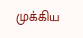முக்கிய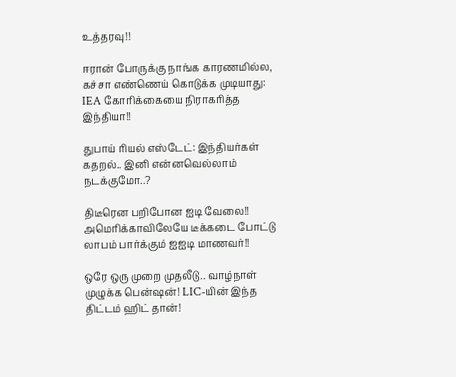உத்தரவு!!

ஈரான் போருக்கு நாங்க காரணமில்ல, கச்சா எண்ணெய் கொடுக்க முடியாது: IEA கோரிக்கையை நிராகரித்த இந்தியா!!

துபாய் ரியல் எஸ்டேட்: இந்தியர்கள் கதறல்.. இனி என்னவெல்லாம் நடக்குமோ..?

திடீரென பறிபோன ஐடி வேலை!! அமெரிக்காவிலேயே டீக்கடை போட்டு லாபம் பார்க்கும் ஐஐடி மாணவர்!!

ஒரே ஒரு முறை முதலீடு.. வாழ்நாள் முழுக்க பென்ஷன்! LIC-யின் இந்த திட்டம் ஹிட் தான்!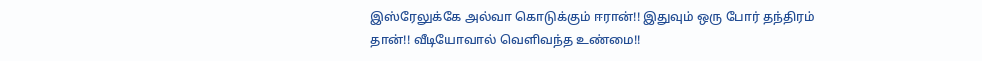இஸ்ரேலுக்கே அல்வா கொடுக்கும் ஈரான்!! இதுவும் ஒரு போர் தந்திரம் தான்!! வீடியோவால் வெளிவந்த உண்மை!!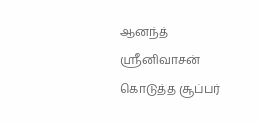ஆனந்த் ஸ்ரீனிவாசன் கொடுத்த சூப்பர்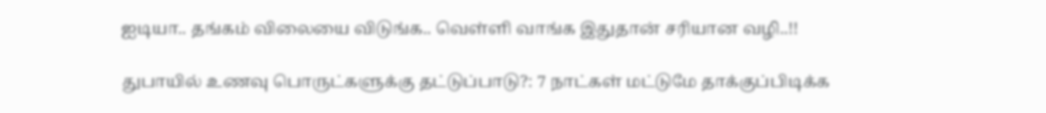ஐடியா.. தங்கம் விலையை விடுங்க.. வெள்ளி வாங்க இதுதான் சரியான வழி..!!

துபாயில் உணவு பொருட்களுக்கு தட்டுப்பாடு?: 7 நாட்கள் மட்டுமே தாக்குப்பிடிக்க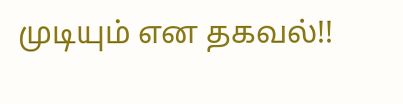முடியும் என தகவல்!!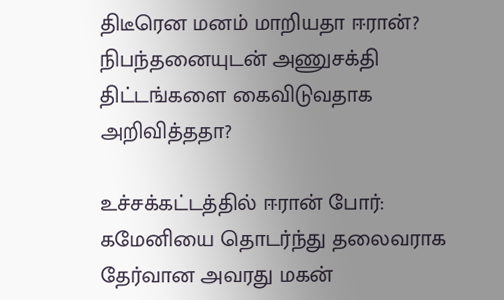திடீரென மனம் மாறியதா ஈரான்? நிபந்தனையுடன் அணுசக்தி திட்டங்களை கைவிடுவதாக அறிவித்ததா?

உச்சக்கட்டத்தில் ஈரான் போர்: கமேனியை தொடர்ந்து தலைவராக தேர்வான அவரது மகன்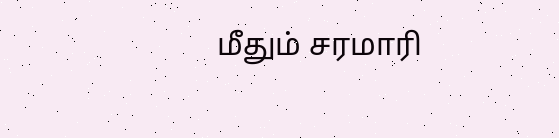மீதும் சரமாரி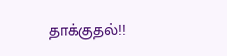தாக்குதல்!!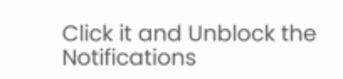Click it and Unblock the Notifications